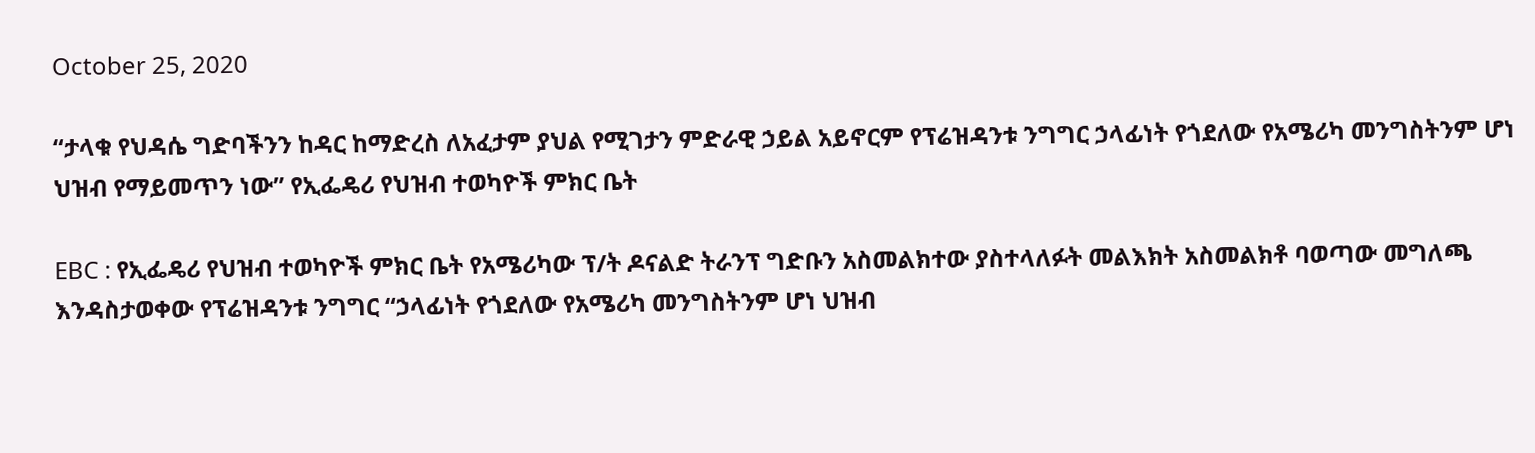October 25, 2020

“ታላቁ የህዳሴ ግድባችንን ከዳር ከማድረስ ለአፈታም ያህል የሚገታን ምድራዊ ኃይል አይኖርም የፕሬዝዳንቱ ንግግር ኃላፊነት የጎደለው የአሜሪካ መንግስትንም ሆነ ህዝብ የማይመጥን ነው” የኢፌዴሪ የህዝብ ተወካዮች ምክር ቤት

EBC : የኢፌዴሪ የህዝብ ተወካዮች ምክር ቤት የአሜሪካው ፕ/ት ዶናልድ ትራንፕ ግድቡን አስመልክተው ያስተላለፉት መልእክት አስመልክቶ ባወጣው መግለጫ እንዳስታወቀው የፕሬዝዳንቱ ንግግር “ኃላፊነት የጎደለው የአሜሪካ መንግስትንም ሆነ ህዝብ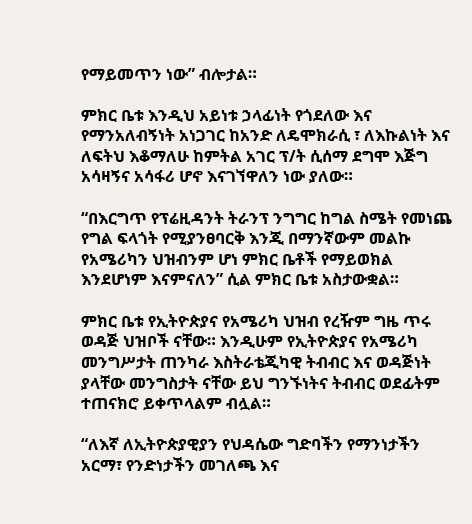የማይመጥን ነው” ብሎታል።

ምክር ቤቱ እንዲህ አይነቱ ኃላፊነት የጎደለው እና የማንአለብኝነት አነጋገር ከአንድ ለዴሞክራሲ ፣ ለእኩልነት እና ለፍትህ እቆማለሁ ከምትል አገር ፕ/ት ሲሰማ ደግሞ እጅግ አሳዛኝና አሳፋሪ ሆኖ እናገኘዋለን ነው ያለው።

“በእርግጥ የፕሬዚዳንት ትራንፕ ንግግር ከግል ስሜት የመነጨ የግል ፍላጎት የሚያንፀባርቅ እንጂ በማንኛውም መልኩ የአሜሪካን ህዝብንም ሆነ ምክር ቤቶች የማይወክል እንደሆነም እናምናለን” ሲል ምክር ቤቱ አስታውቋል።

ምክር ቤቱ የኢትዮጵያና የአሜሪካ ህዝብ የረዥም ግዜ ጥሩ ወዳጅ ህዝቦች ናቸው። እንዲሁም የኢትዮጵያና የአሜሪካ መንግሥታት ጠንካራ እስትራቴጂካዊ ትብብር እና ወዳጅነት ያላቸው መንግስታት ናቸው ይህ ግንኙነትና ትብብር ወደፊትም ተጠናክሮ ይቀጥላልም ብሏል።

“ለእኛ ለኢትዮጵያዊያን የህዳሴው ግድባችን የማንነታችን አርማ፣ የንድነታችን መገለጫ እና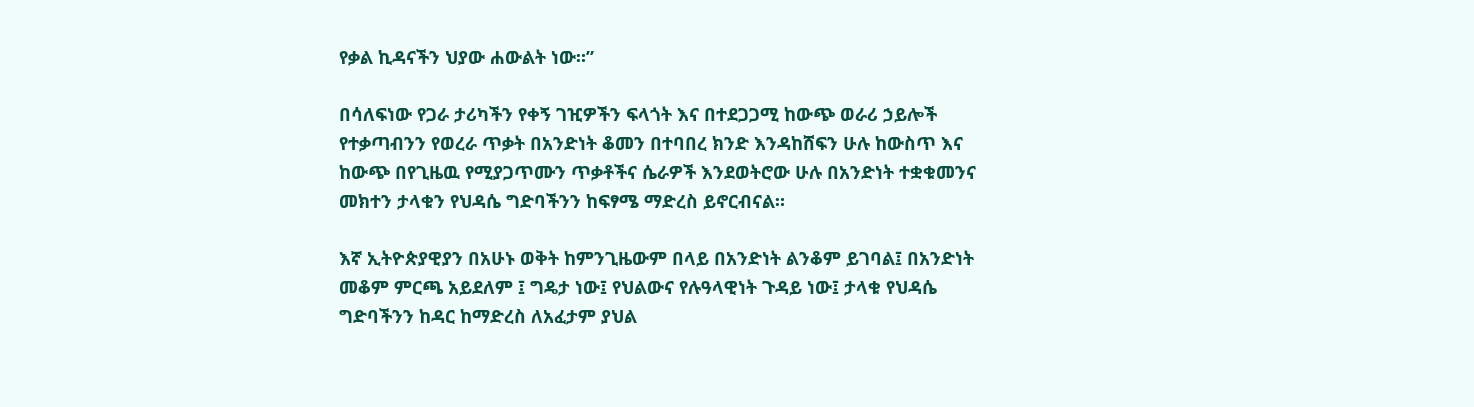የቃል ኪዳናችን ህያው ሐውልት ነው።”

በሳለፍነው የጋራ ታሪካችን የቀኝ ገዢዎችን ፍላጎት እና በተደጋጋሚ ከውጭ ወራሪ ኃይሎች የተቃጣብንን የወረራ ጥቃት በአንድነት ቆመን በተባበረ ክንድ እንዳከሸፍን ሁሉ ከውስጥ እና ከውጭ በየጊዜዉ የሚያጋጥሙን ጥቃቶችና ሴራዎች እንደወትሮው ሁሉ በአንድነት ተቋቁመንና መክተን ታላቁን የህዳሴ ግድባችንን ከፍፃሜ ማድረስ ይኖርብናል።

እኛ ኢትዮጵያዊያን በአሁኑ ወቅት ከምንጊዜውም በላይ በአንድነት ልንቆም ይገባል፤ በአንድነት መቆም ምርጫ አይደለም ፤ ግዴታ ነው፤ የህልውና የሉዓላዊነት ጉዳይ ነው፤ ታላቁ የህዳሴ ግድባችንን ከዳር ከማድረስ ለአፈታም ያህል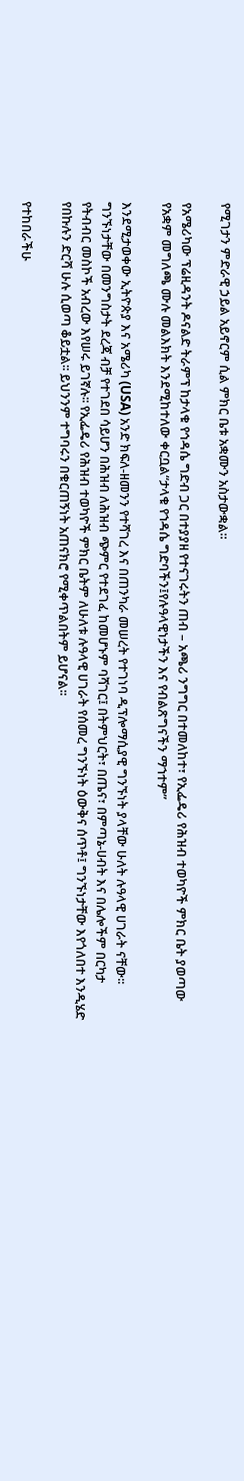የሚገታን ምድራዊ ኃይል አይኖርም ሲል ምክር ቤቱ አቋሙን አስታውቋል።

የአሜሪካው ፕሬዚዳንት ዶናልድ ትራምፕ ከታላቁ የኅዳሴ ግድብ ጋር በተያያዘ የተናገሩትን ጠብ – አጫሪ ንግግር በተመለከተ፣ የኢፌዴሪ የሕዝብ ተወካዮች ምክር ቤት ያወጣው የአቋም መግለጫ ሙሉ መልእክት እንደሚከተለው ቀርቧል“ታላቁ የኀዳሴ ግድባችን፤የሉዓላዊነታችን እና የብልጽግናችን ማኀተም”

እንደሚታወቀው ኢትዮጵያ እና አሜሪካ (USA) አንድ ክፍለ-ዘመንን የተሻገረ እና በጠንካራ መሠረት የተገነባ ዲፕሎማሲያዊ ግንኙነት ያላቸው ሁለት ሉዓላዊ ሀገራት ናቸው፡፡ ግንኙነታቸው በመንግስታት ደረጃ ብቻ የተገደበ ሳይሆን በሕዝብ ለሕዝብ ጭምር የተደገፈ ከመሆኑም ባሻገር፤ በትምህርት፣ በጤና፣ በምጣኔ-ሀብት እና በሌሎችም በርካታ የትብብር መስኮች አብረው እየሠሩ ይገኛሉ፡፡ የኢፌዴሪ የሕዝብ ተወካዮች ምክር ቤትም ለሁለቱ ሉዓላዊ ሀገራት የሰመረ ግንኙነት ዕውቅና ሰጥቶ፤ ግንኙነታቸው እየጎለበተ እንዲሄድ የበኩሉን ድርሻ ሁሉ ሲወጣ ቆይቷል፡፡ ይህንንም ተግባሩን በቁርጠኝነት አጠናክሮ የሚቀጥልበትም ይሆናል፡፡

የተከበራችሁ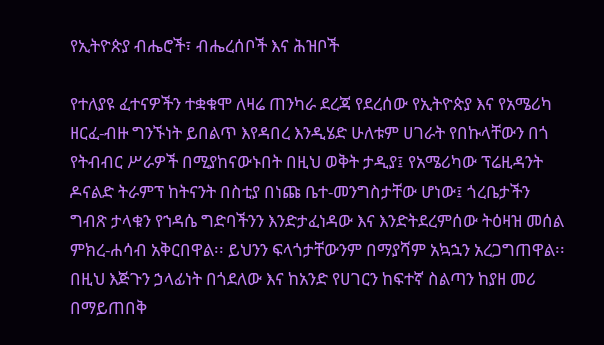የኢትዮጵያ ብሔሮች፣ ብሔረሰቦች እና ሕዝቦች

የተለያዩ ፈተናዎችን ተቋቁሞ ለዛሬ ጠንካራ ደረጃ የደረሰው የኢትዮጵያ እና የአሜሪካ ዘርፈ-ብዙ ግንኙነት ይበልጥ እየዳበረ እንዲሄድ ሁለቱም ሀገራት የበኩላቸውን በጎ የትብብር ሥራዎች በሚያከናውኑበት በዚህ ወቅት ታዲያ፤ የአሜሪካው ፕሬዚዳንት ዶናልድ ትራምፕ ከትናንት በስቲያ በነጩ ቤተ-መንግስታቸው ሆነው፤ ጎረቤታችን ግብጽ ታላቁን የኀዳሴ ግድባችንን እንድታፈነዳው እና እንድትደረምሰው ትዕዛዝ መሰል ምክረ-ሐሳብ አቅርበዋል፡፡ ይህንን ፍላጎታቸውንም በማያሻም አኳኋን አረጋግጠዋል፡፡ በዚህ እጅጉን ኃላፊነት በጎደለው እና ከአንድ የሀገርን ከፍተኛ ስልጣን ከያዘ መሪ በማይጠበቅ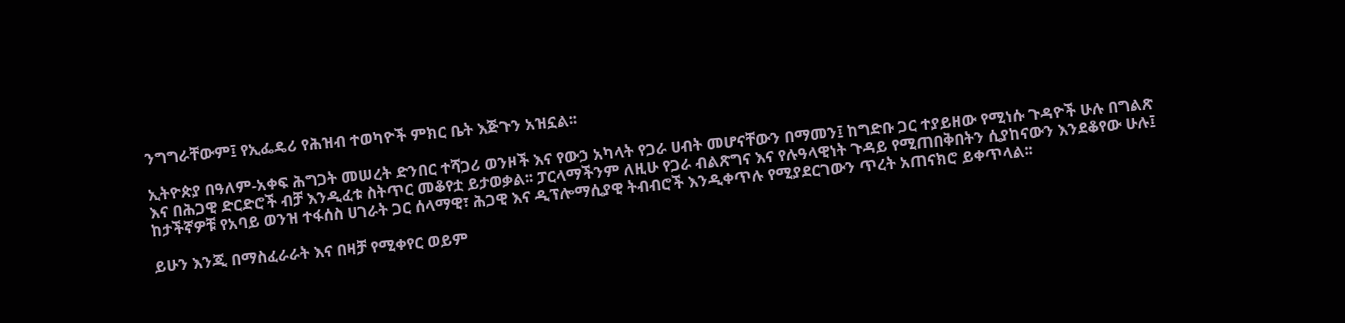ንግግራቸውም፤ የኢፌዴሪ የሕዝብ ተወካዮች ምክር ቤት እጅጉን አዝኗል፡፡

ኢትዮጵያ በዓለም-አቀፍ ሕግጋት መሠረት ድንበር ተሻጋሪ ወንዞች እና የውኃ አካላት የጋራ ሀብት መሆናቸውን በማመን፤ ከግድቡ ጋር ተያይዘው የሚነሱ ጉዳዮች ሁሉ በግልጽ እና በሕጋዊ ድርድሮች ብቻ እንዲፈቱ ስትጥር መቆየቷ ይታወቃል፡፡ ፓርላማችንም ለዚሁ የጋራ ብልጽግና እና የሉዓላዊነት ጉዳይ የሚጠበቅበትን ሲያከናውን እንደቆየው ሁሉ፤ ከታችኛዎቹ የአባይ ወንዝ ተፋሰስ ሀገራት ጋር ሰላማዊ፣ ሕጋዊ እና ዲፕሎማሲያዊ ትብብሮች እንዲቀጥሉ የሚያደርገውን ጥረት አጠናክሮ ይቀጥላል፡፡

ይሁን እንጂ በማስፈራራት እና በዛቻ የሚቀየር ወይም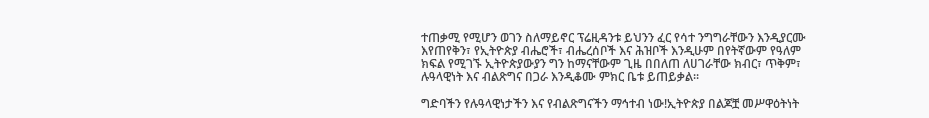ተጠቃሚ የሚሆን ወገን ስለማይኖር ፕሬዚዳንቱ ይህንን ፈር የሳተ ንግግራቸውን እንዲያርሙ እየጠየቅን፣ የኢትዮጵያ ብሔሮች፣ ብሔረሰቦች እና ሕዝቦች እንዲሁም በየትኛውም የዓለም ክፍል የሚገኙ ኢትዮጵያውያን ግን ከማናቸውም ጊዜ በበለጠ ለሀገራቸው ክብር፣ ጥቅም፣ ሉዓላዊነት እና ብልጽግና በጋራ እንዲቆሙ ምክር ቤቱ ይጠይቃል፡፡

ግድባችን የሉዓላዊነታችን እና የብልጽግናችን ማኅተብ ነው!ኢትዮጵያ በልጆቿ መሥዋዕትነት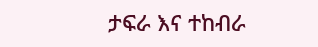ታፍራ እና ተከብራ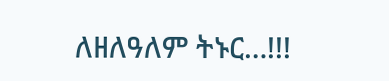ለዘለዓለም ትኑር…!!!